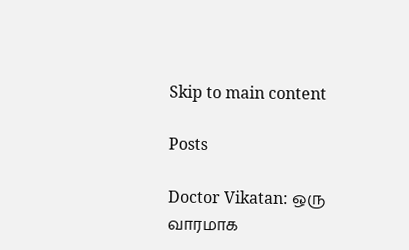Skip to main content

Posts

Doctor Vikatan: ஒரு வாரமாக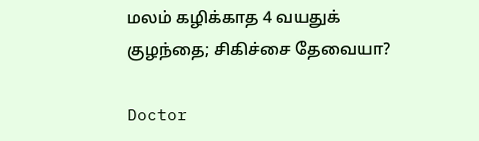மலம் கழிக்காத 4 வயதுக் குழந்தை; சிகிச்சை தேவையா?

Doctor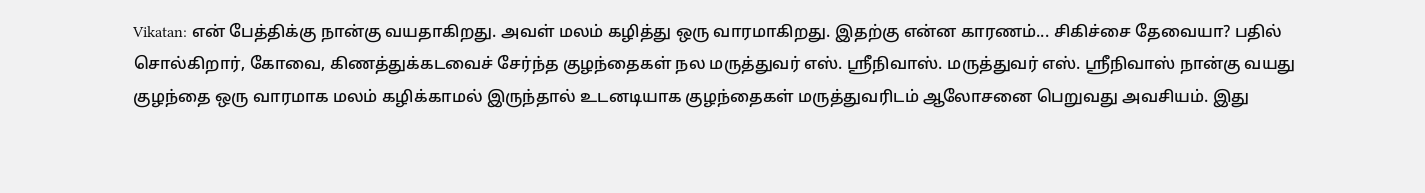Vikatan: என் பேத்திக்கு நான்கு வயதாகிறது. அவள் மலம் கழித்து ஒரு வாரமாகிறது. இதற்கு என்ன காரணம்... சிகிச்சை தேவையா? பதில் சொல்கிறார், கோவை, கிணத்துக்கடவைச் சேர்ந்த குழந்தைகள் நல மருத்துவர் எஸ். ஸ்ரீநிவாஸ். மருத்துவர் எஸ். ஸ்ரீநிவாஸ் நான்கு வயது குழந்தை ஒரு வாரமாக மலம் கழிக்காமல் இருந்தால் உடனடியாக குழந்தைகள் மருத்துவரிடம் ஆலோசனை பெறுவது அவசியம். இது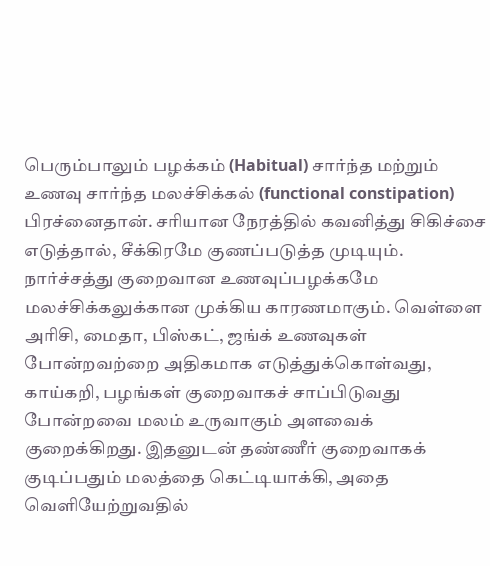பெரும்பாலும் பழக்கம் (Habitual) சார்ந்த மற்றும் உணவு சார்ந்த மலச்சிக்கல் (functional constipation) பிரச்னைதான். சரியான நேரத்தில் கவனித்து சிகிச்சை எடுத்தால், சீக்கிரமே குணப்படுத்த முடியும். நார்ச்சத்து குறைவான உணவுப்பழக்கமே மலச்சிக்கலுக்கான முக்கிய காரணமாகும். வெள்ளை அரிசி, மைதா, பிஸ்கட், ஜங்க் உணவுகள் போன்றவற்றை அதிகமாக எடுத்துக்கொள்வது,  காய்கறி, பழங்கள் குறைவாகச் சாப்பிடுவது போன்றவை மலம் உருவாகும் அளவைக் குறைக்கிறது. இதனுடன் தண்ணீர் குறைவாகக் குடிப்பதும் மலத்தை கெட்டியாக்கி, அதை வெளியேற்றுவதில்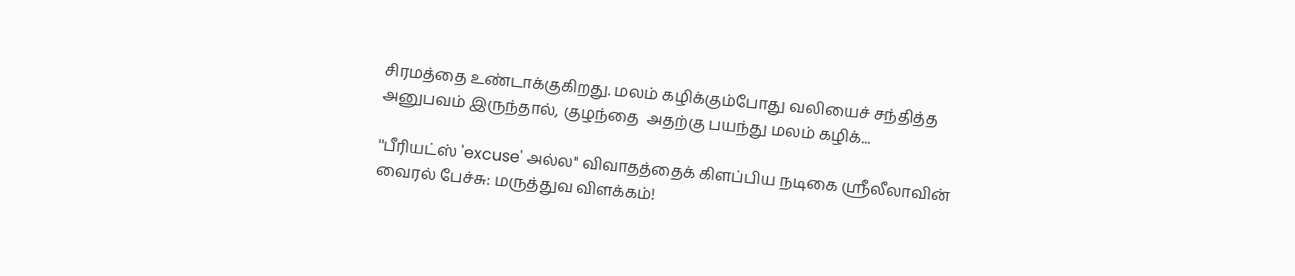சிரமத்தை உண்டாக்குகிறது. மலம் கழிக்கும்போது வலியைச் சந்தித்த அனுபவம் இருந்தால், குழந்தை  அதற்கு பயந்து மலம் கழிக்...

''பீரியட்ஸ் 'excuse' அல்ல'' விவாதத்தைக் கிளப்பிய நடிகை ஸ்ரீலீலாவின் வைரல் பேச்சு: மருத்துவ விளக்கம்!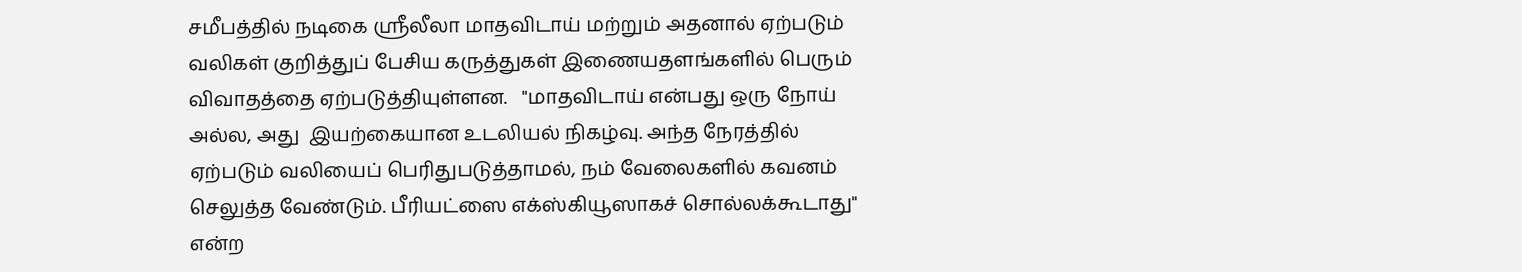சமீபத்தில் நடிகை ஸ்ரீலீலா மாதவிடாய் மற்றும் அதனால் ஏற்படும் வலிகள் குறித்துப் பேசிய கருத்துகள் இணையதளங்களில் பெரும் விவாதத்தை ஏற்படுத்தியுள்ளன.   "மாதவிடாய் என்பது ஒரு நோய் அல்ல, அது  இயற்கையான உடலியல் நிகழ்வு. அந்த நேரத்தில் ஏற்படும் வலியைப் பெரிதுபடுத்தாமல், நம் வேலைகளில் கவனம் செலுத்த வேண்டும். பீரியட்ஸை எக்ஸ்கியூஸாகச் சொல்லக்கூடாது" என்ற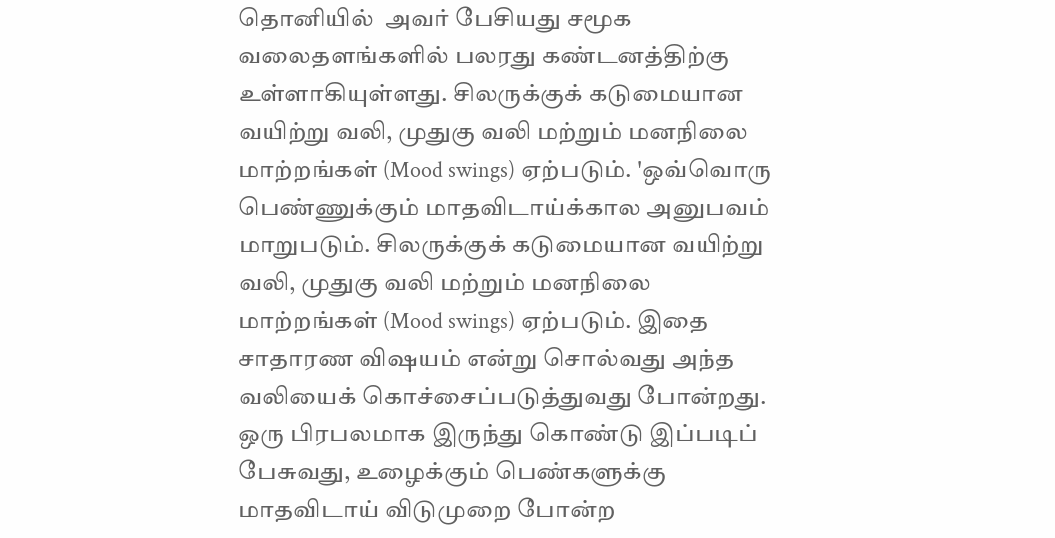தொனியில்  அவர் பேசியது சமூக வலைதளங்களில் பலரது கண்டனத்திற்கு உள்ளாகியுள்ளது. சிலருக்குக் கடுமையான வயிற்று வலி, முதுகு வலி மற்றும் மனநிலை மாற்றங்கள் (Mood swings) ஏற்படும். 'ஒவ்வொரு பெண்ணுக்கும் மாதவிடாய்க்கால அனுபவம் மாறுபடும். சிலருக்குக் கடுமையான வயிற்று வலி, முதுகு வலி மற்றும் மனநிலை மாற்றங்கள் (Mood swings) ஏற்படும். இதை சாதாரண விஷயம் என்று சொல்வது அந்த வலியைக் கொச்சைப்படுத்துவது போன்றது.  ஒரு பிரபலமாக இருந்து கொண்டு இப்படிப் பேசுவது, உழைக்கும் பெண்களுக்கு மாதவிடாய் விடுமுறை போன்ற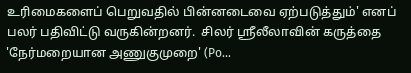உரிமைகளைப் பெறுவதில் பின்னடைவை ஏற்படுத்தும்' எனப் பலர் பதிவிட்டு வருகின்றனர்.  சிலர் ஸ்ரீலீலாவின் கருத்தை 'நேர்மறையான அணுகுமுறை' (Po...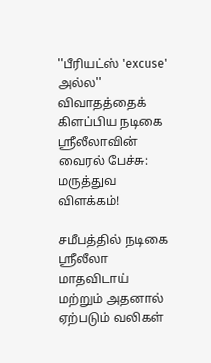''பீரியட்ஸ் 'excuse' அல்ல'' விவாதத்தைக் கிளப்பிய நடிகை ஸ்ரீலீலாவின் வைரல் பேச்சு: மருத்துவ விளக்கம்!

சமீபத்தில் நடிகை ஸ்ரீலீலா மாதவிடாய் மற்றும் அதனால் ஏற்படும் வலிகள்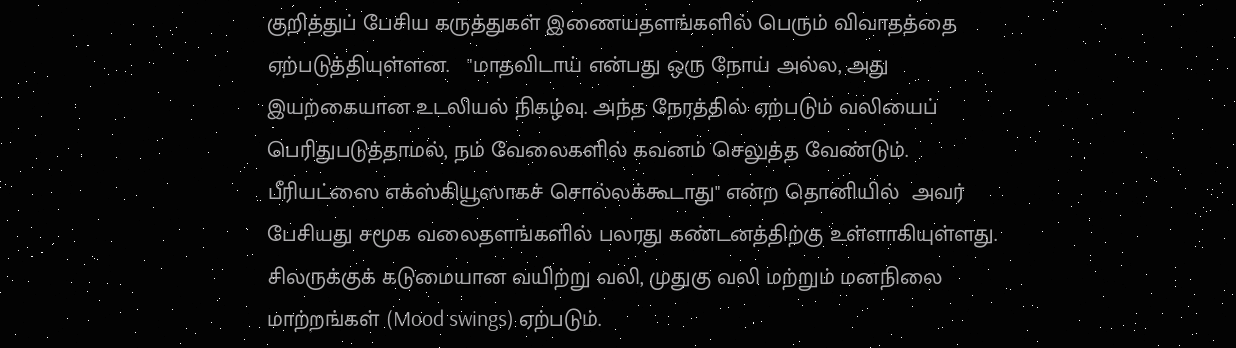குறித்துப் பேசிய கருத்துகள் இணையதளங்களில் பெரும் விவாதத்தை ஏற்படுத்தியுள்ளன.   "மாதவிடாய் என்பது ஒரு நோய் அல்ல, அது  இயற்கையான உடலியல் நிகழ்வு. அந்த நேரத்தில் ஏற்படும் வலியைப் பெரிதுபடுத்தாமல், நம் வேலைகளில் கவனம் செலுத்த வேண்டும். பீரியட்ஸை எக்ஸ்கியூஸாகச் சொல்லக்கூடாது" என்ற தொனியில்  அவர் பேசியது சமூக வலைதளங்களில் பலரது கண்டனத்திற்கு உள்ளாகியுள்ளது. சிலருக்குக் கடுமையான வயிற்று வலி, முதுகு வலி மற்றும் மனநிலை மாற்றங்கள் (Mood swings) ஏற்படும்.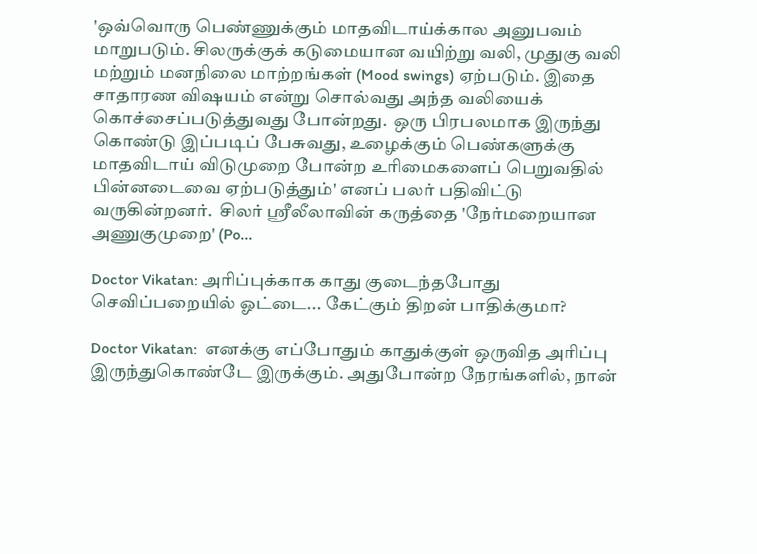'ஒவ்வொரு பெண்ணுக்கும் மாதவிடாய்க்கால அனுபவம் மாறுபடும். சிலருக்குக் கடுமையான வயிற்று வலி, முதுகு வலி மற்றும் மனநிலை மாற்றங்கள் (Mood swings) ஏற்படும். இதை சாதாரண விஷயம் என்று சொல்வது அந்த வலியைக் கொச்சைப்படுத்துவது போன்றது.  ஒரு பிரபலமாக இருந்து கொண்டு இப்படிப் பேசுவது, உழைக்கும் பெண்களுக்கு மாதவிடாய் விடுமுறை போன்ற உரிமைகளைப் பெறுவதில் பின்னடைவை ஏற்படுத்தும்' எனப் பலர் பதிவிட்டு வருகின்றனர்.  சிலர் ஸ்ரீலீலாவின் கருத்தை 'நேர்மறையான அணுகுமுறை' (Po...

Doctor Vikatan: அரிப்புக்காக காது குடைந்தபோது செவிப்பறையில் ஓட்டை... கேட்கும் திறன் பாதிக்குமா?

Doctor Vikatan:  எனக்கு எப்போதும் காதுக்குள் ஒருவித அரிப்பு இருந்துகொண்டே இருக்கும். அதுபோன்ற நேரங்களில், நான்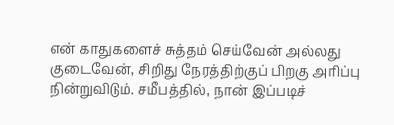என் காதுகளைச் சுத்தம் செய்வேன் அல்லது குடைவேன், சிறிது நேரத்திற்குப் பிறகு அரிப்பு நின்றுவிடும். சமீபத்தில், நான் இப்படிச்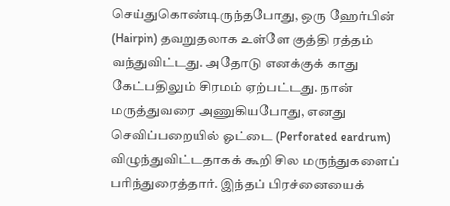செய்துகொண்டிருந்தபோது, ஒரு ஹேர்பின் (Hairpin) தவறுதலாக உள்ளே குத்தி ரத்தம் வந்துவிட்டது. அதோடு எனக்குக் காது கேட்பதிலும் சிரமம் ஏற்பட்டது. நான் மருத்துவரை அணுகியபோது, எனது செவிப்பறையில் ஓட்டை (Perforated eardrum) விழுந்துவிட்டதாகக் கூறி சில மருந்துகளைப் பரிந்துரைத்தார். இந்தப் பிரச்னையைக்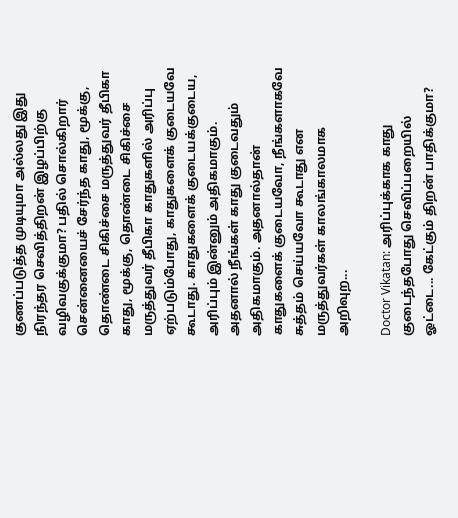குணப்படுத்த முடியுமா அல்லது இது நிரந்தர செவித்திறன் இழப்பிற்கு வழிவகுக்குமா? பதில் சொல்கிறார் சென்னையைச் சேர்ந்த காது, மூக்கு, தொண்டை சிகிச்சை மருத்துவர் தீபிகா காது, மூக்கு, தொண்டை சிகிச்சை மருத்துவர் தீபிகா காதுகளில் அரிப்பு ஏற்படும்போது, காதுகளைக் குடையவே கூடாது. காதுகளைக் குடையக்குடைய, அரிப்பும் இன்னும் அதிகமாகும். அதனால் நீங்கள் காது குடைவதும் அதிகமாகும். அதனால்தான் காதுகளைக் குடையவோ, நீங்களாகவே சுத்தம் செய்யவோ கூடாது என மருத்துவர்கள் காலங்காலமாக அறிவுற...

Doctor Vikatan: அரிப்புக்காக காது குடைந்தபோது செவிப்பறையில் ஓட்டை... கேட்கும் திறன் பாதிக்குமா?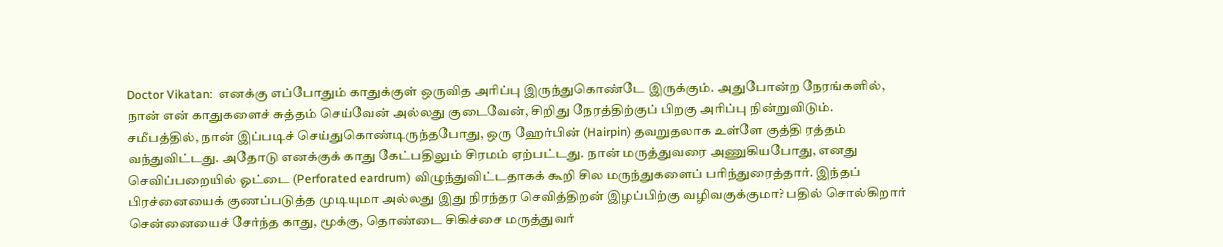Doctor Vikatan:  எனக்கு எப்போதும் காதுக்குள் ஒருவித அரிப்பு இருந்துகொண்டே இருக்கும். அதுபோன்ற நேரங்களில், நான் என் காதுகளைச் சுத்தம் செய்வேன் அல்லது குடைவேன், சிறிது நேரத்திற்குப் பிறகு அரிப்பு நின்றுவிடும். சமீபத்தில், நான் இப்படிச் செய்துகொண்டிருந்தபோது, ஒரு ஹேர்பின் (Hairpin) தவறுதலாக உள்ளே குத்தி ரத்தம் வந்துவிட்டது. அதோடு எனக்குக் காது கேட்பதிலும் சிரமம் ஏற்பட்டது. நான் மருத்துவரை அணுகியபோது, எனது செவிப்பறையில் ஓட்டை (Perforated eardrum) விழுந்துவிட்டதாகக் கூறி சில மருந்துகளைப் பரிந்துரைத்தார். இந்தப் பிரச்னையைக் குணப்படுத்த முடியுமா அல்லது இது நிரந்தர செவித்திறன் இழப்பிற்கு வழிவகுக்குமா? பதில் சொல்கிறார் சென்னையைச் சேர்ந்த காது, மூக்கு, தொண்டை சிகிச்சை மருத்துவர்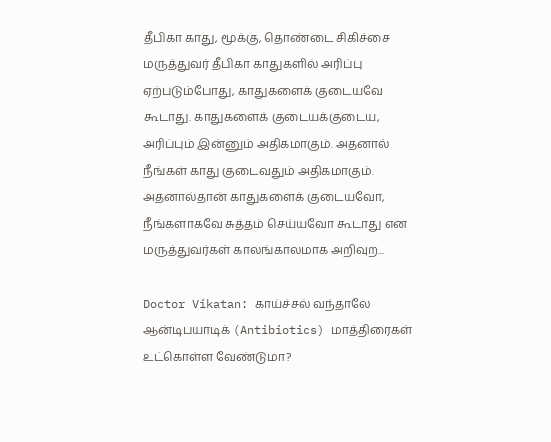தீபிகா காது, மூக்கு, தொண்டை சிகிச்சை மருத்துவர் தீபிகா காதுகளில் அரிப்பு ஏற்படும்போது, காதுகளைக் குடையவே கூடாது. காதுகளைக் குடையக்குடைய, அரிப்பும் இன்னும் அதிகமாகும். அதனால் நீங்கள் காது குடைவதும் அதிகமாகும். அதனால்தான் காதுகளைக் குடையவோ, நீங்களாகவே சுத்தம் செய்யவோ கூடாது என மருத்துவர்கள் காலங்காலமாக அறிவுற...

Doctor Vikatan: காய்ச்சல் வந்தாலே ஆன்டிபயாடிக் (Antibiotics) மாத்திரைகள் உட்கொள்ள வேண்டுமா?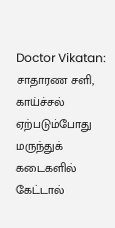Doctor Vikatan: சாதாரண சளி, காய்ச்சல் ஏற்படும்போது மருந்துக் கடைகளில் கேட்டால்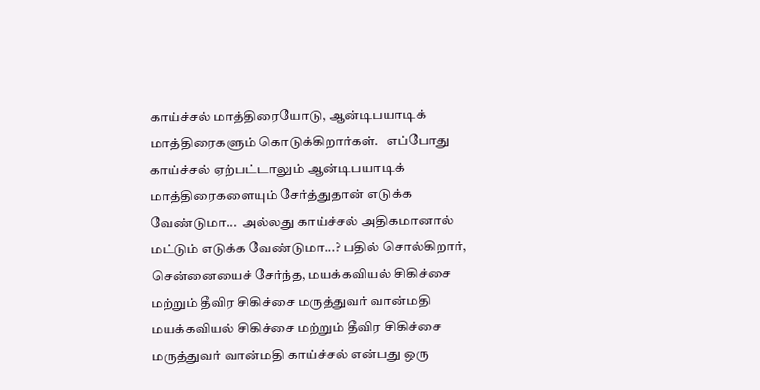காய்ச்சல் மாத்திரையோடு, ஆன்டிபயாடிக் மாத்திரைகளும் கொடுக்கிறார்கள்.   எப்போது காய்ச்சல் ஏற்பட்டாலும் ஆன்டிபயாடிக் மாத்திரைகளையும் சேர்த்துதான் எடுக்க வேண்டுமா...  அல்லது காய்ச்சல் அதிகமானால் மட்டும் எடுக்க வேண்டுமா...? பதில் சொல்கிறார், சென்னையைச் சேர்ந்த, மயக்கவியல் சிகிச்சை மற்றும் தீவிர சிகிச்சை மருத்துவர் வான்மதி மயக்கவியல் சிகிச்சை மற்றும் தீவிர சிகிச்சை மருத்துவர் வான்மதி காய்ச்சல் என்பது ஒரு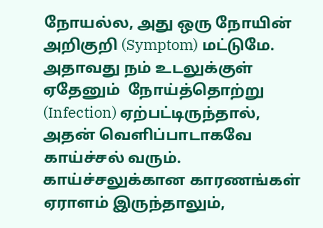நோயல்ல, அது ஒரு நோயின் அறிகுறி (Symptom) மட்டுமே. அதாவது நம் உடலுக்குள் ஏதேனும்  நோய்த்தொற்று (Infection) ஏற்பட்டிருந்தால், அதன் வெளிப்பாடாகவே காய்ச்சல் வரும்.  காய்ச்சலுக்கான காரணங்கள் ஏராளம் இருந்தாலும்,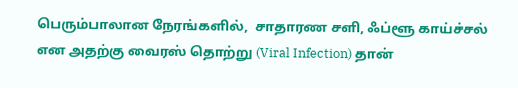பெரும்பாலான நேரங்களில்,  சாதாரண சளி, ஃப்ளூ காய்ச்சல் என அதற்கு வைரஸ் தொற்று (Viral Infection) தான்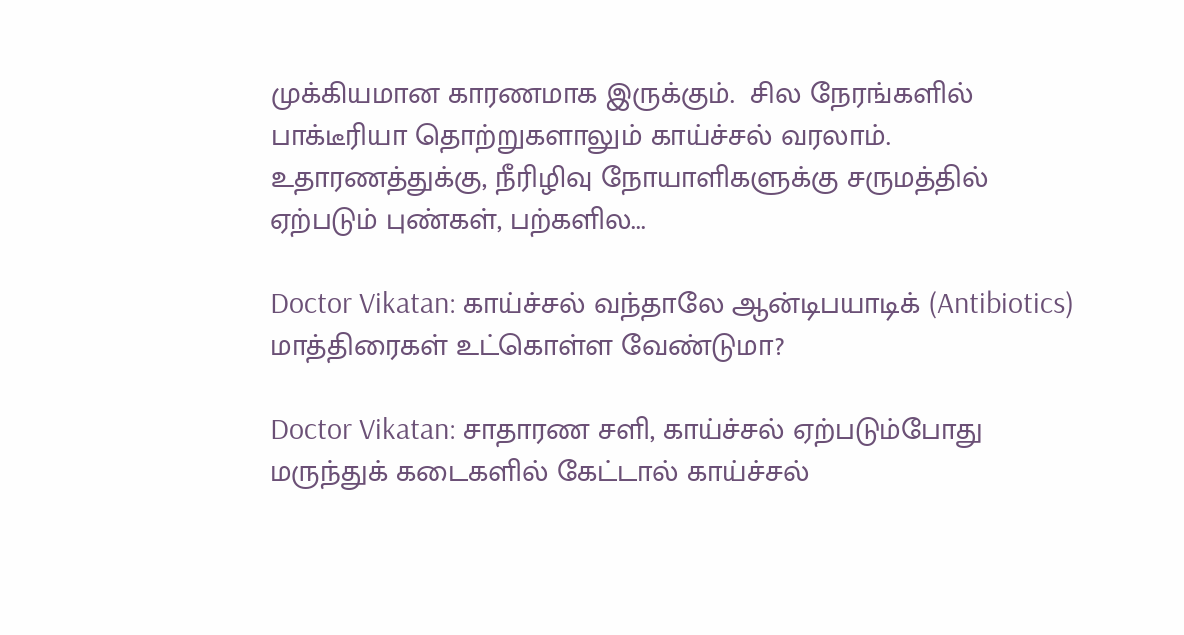முக்கியமான காரணமாக இருக்கும்.  சில நேரங்களில் பாக்டீரியா தொற்றுகளாலும் காய்ச்சல் வரலாம். உதாரணத்துக்கு, நீரிழிவு நோயாளிகளுக்கு சருமத்தில் ஏற்படும் புண்கள், பற்களில...

Doctor Vikatan: காய்ச்சல் வந்தாலே ஆன்டிபயாடிக் (Antibiotics) மாத்திரைகள் உட்கொள்ள வேண்டுமா?

Doctor Vikatan: சாதாரண சளி, காய்ச்சல் ஏற்படும்போது மருந்துக் கடைகளில் கேட்டால் காய்ச்சல்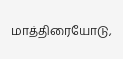மாத்திரையோடு,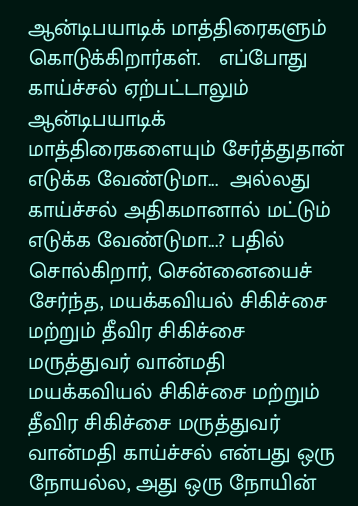ஆன்டிபயாடிக் மாத்திரைகளும் கொடுக்கிறார்கள்.   எப்போது காய்ச்சல் ஏற்பட்டாலும் ஆன்டிபயாடிக் மாத்திரைகளையும் சேர்த்துதான் எடுக்க வேண்டுமா...  அல்லது காய்ச்சல் அதிகமானால் மட்டும் எடுக்க வேண்டுமா...? பதில் சொல்கிறார், சென்னையைச் சேர்ந்த, மயக்கவியல் சிகிச்சை மற்றும் தீவிர சிகிச்சை மருத்துவர் வான்மதி மயக்கவியல் சிகிச்சை மற்றும் தீவிர சிகிச்சை மருத்துவர் வான்மதி காய்ச்சல் என்பது ஒரு நோயல்ல, அது ஒரு நோயின்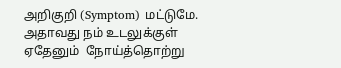அறிகுறி (Symptom) மட்டுமே. அதாவது நம் உடலுக்குள் ஏதேனும்  நோய்த்தொற்று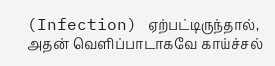(Infection) ஏற்பட்டிருந்தால், அதன் வெளிப்பாடாகவே காய்ச்சல்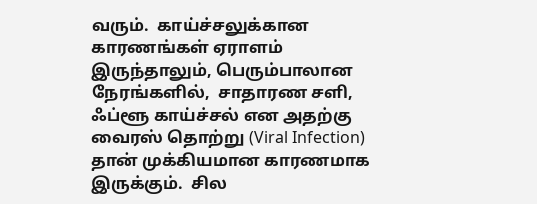வரும்.  காய்ச்சலுக்கான காரணங்கள் ஏராளம் இருந்தாலும், பெரும்பாலான நேரங்களில்,  சாதாரண சளி, ஃப்ளூ காய்ச்சல் என அதற்கு வைரஸ் தொற்று (Viral Infection) தான் முக்கியமான காரணமாக இருக்கும்.  சில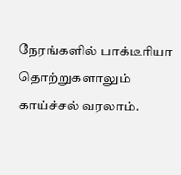நேரங்களில் பாக்டீரியா தொற்றுகளாலும் காய்ச்சல் வரலாம்.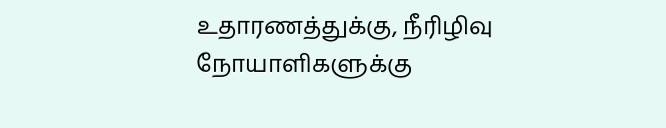உதாரணத்துக்கு, நீரிழிவு நோயாளிகளுக்கு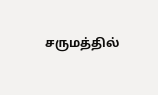சருமத்தில்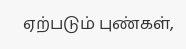ஏற்படும் புண்கள்,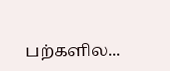பற்களில...